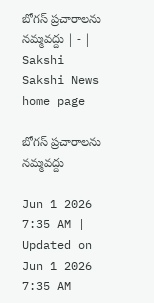బోగస్‌ ప్రచారాలను నమ్మవద్దు | - | Sakshi
Sakshi News home page

బోగస్‌ ప్రచారాలను నమ్మవద్దు

Jun 1 2026 7:35 AM | Updated on Jun 1 2026 7:35 AM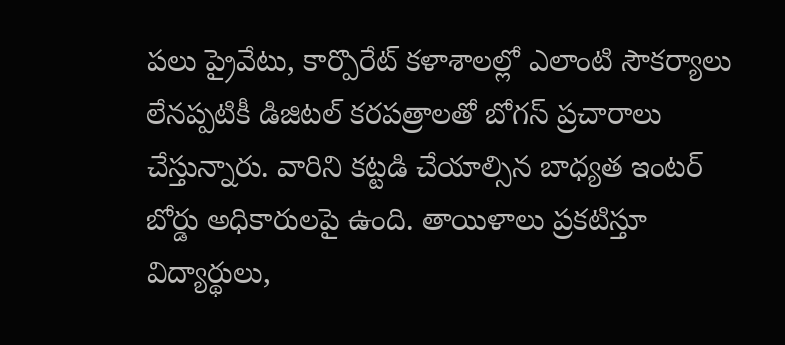పలు ప్రైవేటు, కార్పొరేట్‌ కళాశాలల్లో ఎలాంటి సౌకర్యాలు లేనప్పటికీ డిజిటల్‌ కరపత్రాలతో బోగస్‌ ప్రచారాలు చేస్తున్నారు. వారిని కట్టడి చేయాల్సిన బాధ్యత ఇంటర్‌ బోర్డు అధికారులపై ఉంది. తాయిళాలు ప్రకటిస్తూ విద్యార్థులు,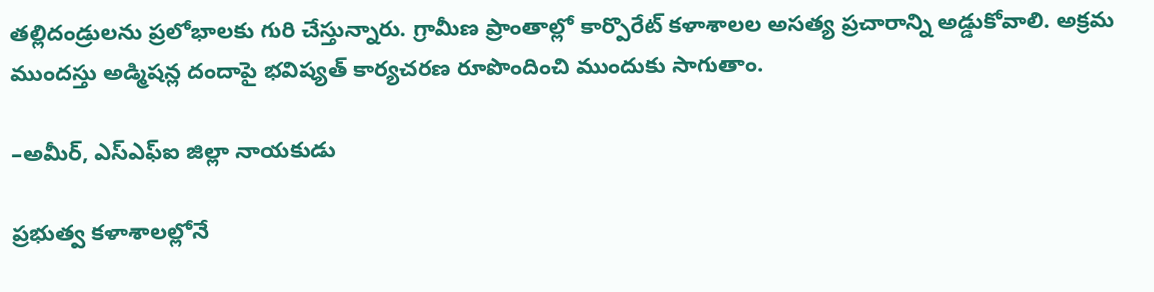తల్లిదండ్రులను ప్రలోభాలకు గురి చేస్తున్నారు. గ్రామీణ ప్రాంతాల్లో కార్పొరేట్‌ కళాశాలల అసత్య ప్రచారాన్ని అడ్డుకోవాలి. అక్రమ ముందస్తు అడ్మిషన్ల దందాపై భవిష్యత్‌ కార్యచరణ రూపొందించి ముందుకు సాగుతాం.

–అమీర్‌, ఎస్‌ఎఫ్‌ఐ జిల్లా నాయకుడు

ప్రభుత్వ కళాశాలల్లోనే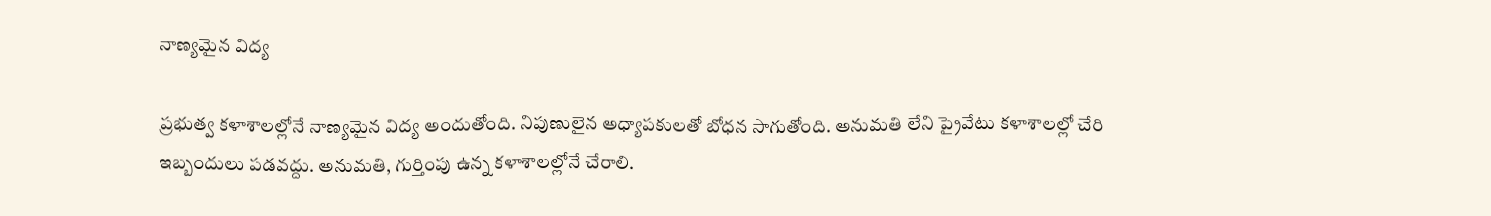నాణ్యమైన విద్య

ప్రభుత్వ కళాశాలల్లోనే నాణ్యమైన విద్య అందుతోంది. నిపుణులైన అధ్యాపకులతో బోధన సాగుతోంది. అనుమతి లేని ప్రైవేటు కళాశాలల్లో చేరి ఇబ్బందులు పడవద్దు. అనుమతి, గుర్తింపు ఉన్న కళాశాలల్లోనే చేరాలి.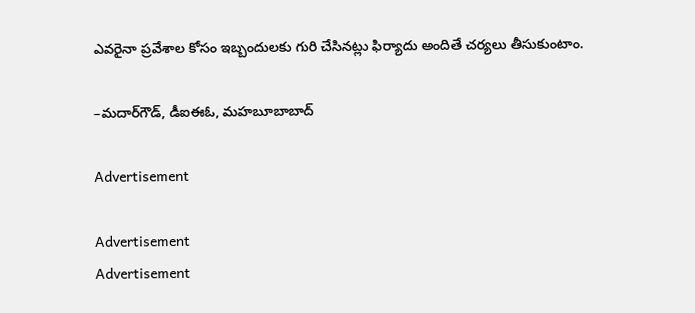ఎవరైనా ప్రవేశాల కోసం ఇబ్బందులకు గురి చేసినట్లు ఫిర్యాదు అందితే చర్యలు తీసుకుంటాం.

–మదార్‌గౌడ్‌, డీఐఈఓ, మహబూబాబాద్‌

Advertisement

Advertisement
Advertisement